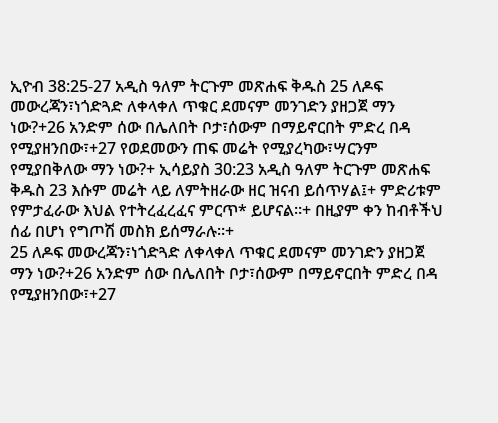ኢዮብ 38:25-27 አዲስ ዓለም ትርጉም መጽሐፍ ቅዱስ 25 ለዶፍ መውረጃን፣ነጎድጓድ ለቀላቀለ ጥቁር ደመናም መንገድን ያዘጋጀ ማን ነው?+26 አንድም ሰው በሌለበት ቦታ፣ሰውም በማይኖርበት ምድረ በዳ የሚያዘንበው፣+27 የወደመውን ጠፍ መሬት የሚያረካው፣ሣርንም የሚያበቅለው ማን ነው?+ ኢሳይያስ 30:23 አዲስ ዓለም ትርጉም መጽሐፍ ቅዱስ 23 እሱም መሬት ላይ ለምትዘራው ዘር ዝናብ ይሰጥሃል፤+ ምድሪቱም የምታፈራው እህል የተትረፈረፈና ምርጥ* ይሆናል።+ በዚያም ቀን ከብቶችህ ሰፊ በሆነ የግጦሽ መስክ ይሰማራሉ።+
25 ለዶፍ መውረጃን፣ነጎድጓድ ለቀላቀለ ጥቁር ደመናም መንገድን ያዘጋጀ ማን ነው?+26 አንድም ሰው በሌለበት ቦታ፣ሰውም በማይኖርበት ምድረ በዳ የሚያዘንበው፣+27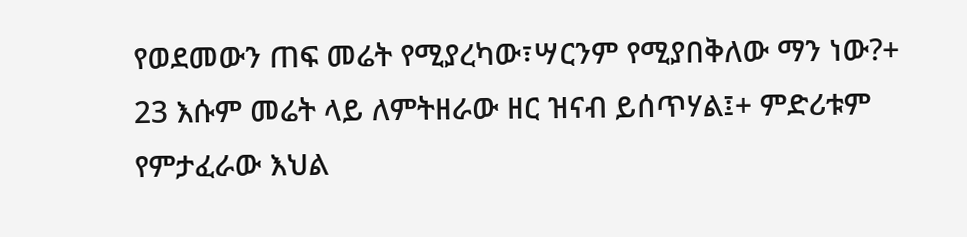የወደመውን ጠፍ መሬት የሚያረካው፣ሣርንም የሚያበቅለው ማን ነው?+
23 እሱም መሬት ላይ ለምትዘራው ዘር ዝናብ ይሰጥሃል፤+ ምድሪቱም የምታፈራው እህል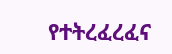የተትረፈረፈና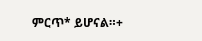ምርጥ* ይሆናል።+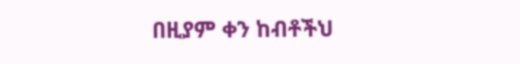በዚያም ቀን ከብቶችህ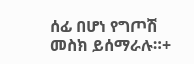ሰፊ በሆነ የግጦሽ መስክ ይሰማራሉ።+